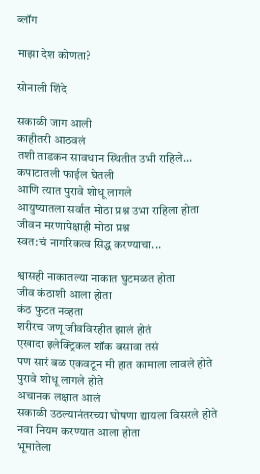ब्लॉग

माझा देश कोणता?

सोनाली शिंदे

सकाळी जाग आली
काहीतरी आठवलं
तशी ताडकन सावधान स्थितीत उभी राहिले...
कपाटातली फाईल घेतली
आणि त्यात पुरावे शोधू लागले
आयुष्यातला सर्वात मोठा प्रश्न उभा राहिला होता
जीवन मरणापेक्षाही मोठा प्रश्न
स्वत:चं नागरिकत्व सिद्ध करण्याचा...

श्वासही नाकातल्या नाकात घुटमळत होता
जीव कंठाशी आला होता
कंठ फुटत नव्हता
शरीरच जणू जीवविरहीत झालं होतं
एखादा इलेक्ट्रिकल शॉक बसावा तसं
पण सारं बळ एकवटून मी हात कामाला लावले होते
पुरावे शोधू लागले होते
अचानक लक्षात आलं
सकाळी उठल्यानंतरच्या घोषणा द्यायला विसरले होते
नवा नियम करण्यात आला होता
भूमातेला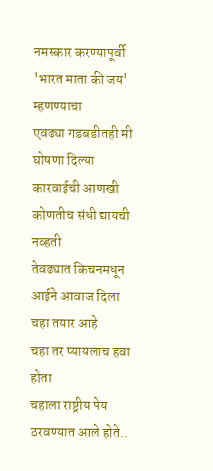नमस्कार करण्यापूर्वी
'भारत माता की जय' म्हणण्याचा
एवढ्या गडबडीतही मी घोषणा दिल्या
कारवाईची आणखी कोणतीच संधी द्यायची नव्हती
तेवढ्यात किचनमधून आईने आवाज दिला
चहा तयार आहे
चहा तर प्यायलाच हवा होता
चहाला राष्ट्रीय पेय ठरवण्यात आले होते..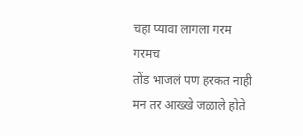चहा प्यावा लागला गरम गरमच
तोंड भाजलं पण हरकत नाही
मन तर आख्खे जळाले होते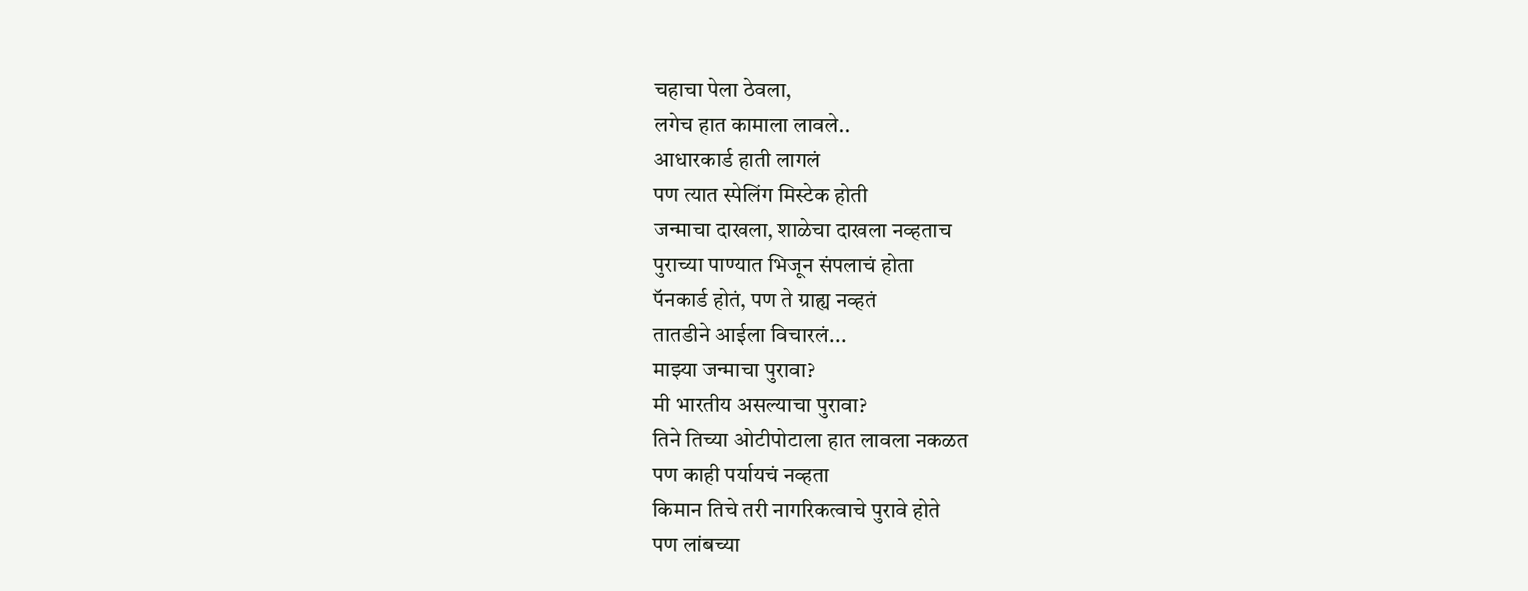चहाचा पेला ठेवला,
लगेच हात कामाला लावले..
आधारकार्ड हाती लागलं
पण त्यात स्पेलिंग मिस्टेक होती
जन्माचा दाखला, शाळेचा दाखला नव्हताच
पुराच्या पाण्यात भिजून संपलाचं होता
पॅनकार्ड होतं, पण ते ग्राह्य नव्हतं
तातडीने आईला विचारलं...
माझ्या जन्माचा पुरावा?
मी भारतीय असल्याचा पुरावा?
तिने तिच्या ओटीपोटाला हात लावला नकळत
पण काही पर्यायचं नव्हता
किमान तिचे तरी नागरिकत्वाचे पुरावे होते
पण लांबच्या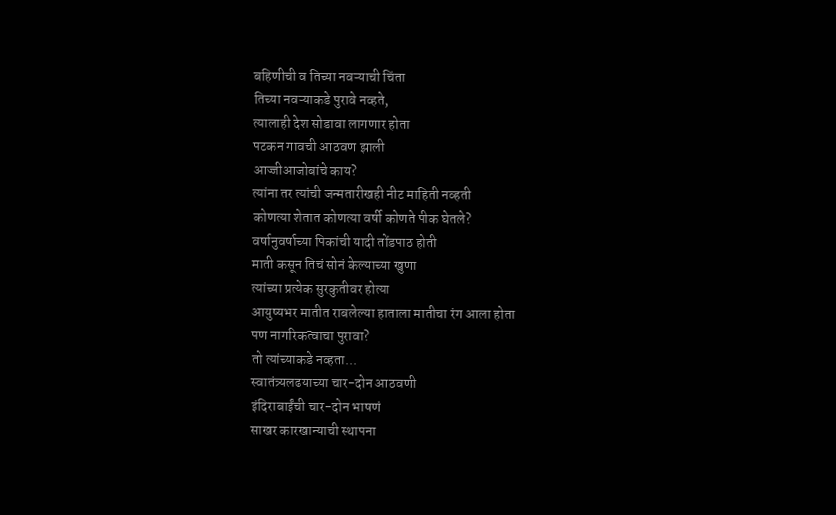बहिणीची व तिच्या नवऱ्याची चिंता
तिच्या नवऱ्याकडे पुरावे नव्हते,
त्यालाही देश सोडावा लागणार होता
पटकन गावची आठवण झाली
आज्जीआजोबांचे काय?
त्यांना तर त्यांची जन्मतारीखही नीट माहिती नव्हती
कोणत्या शेतात कोणत्या वर्षी कोणते पीक घेतले?
वर्षानुवर्षाच्या पिकांची यादी तोंडपाठ होती
माती कसून तिचं सोनं केल्याच्या खुणा
त्यांच्या प्रत्येक सुरकुतीवर होत्या
आयुष्यभर मातीत राबलेल्या हाताला मातीचा रंग आला होता
पण नागरिकत्वाचा पुरावा?
तो त्यांच्याकडे नव्हता...
स्वातंत्र्यलढयाच्या चार-दोन आठवणी
इंदिराबाईंची चार-दोन भाषणं
साखर कारखान्याची स्थापना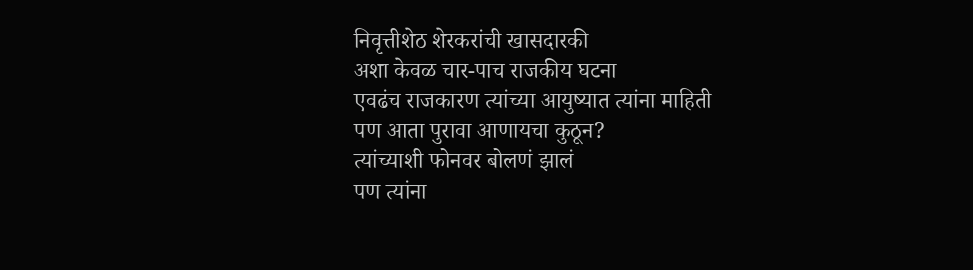निवृत्तीशेठ शेरकरांची खासदारकी
अशा केवळ चार-पाच राजकीय घटना
एवढंच राजकारण त्यांच्या आयुष्यात त्यांना माहिती
पण आता पुरावा आणायचा कुठून?
त्यांच्याशी फोनवर बोलणं झालं
पण त्यांना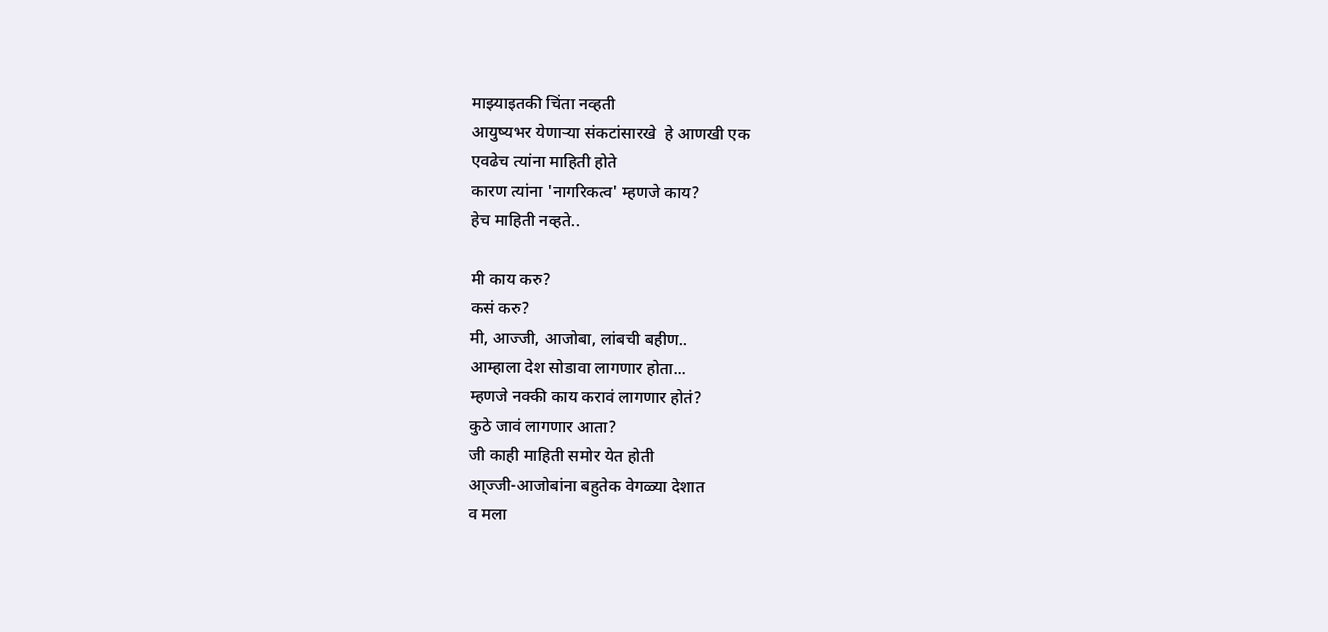माझ्याइतकी चिंता नव्हती
आयुष्यभर येणाऱ्या संकटांसारखे  हे आणखी एक
एवढेच त्यांना माहिती होते
कारण त्यांना 'नागरिकत्व' म्हणजे काय?
हेच माहिती नव्हते..

मी काय करु?
कसं करु?
मी, आज्जी, आजोबा, लांबची बहीण..
आम्हाला देश सोडावा लागणार होता...
म्हणजे नक्की काय करावं लागणार होतं?
कुठे जावं लागणार आता?
जी काही माहिती समोर येत होती
आ्ज्जी-आजोबांना बहुतेक वेगळ्या देशात
व मला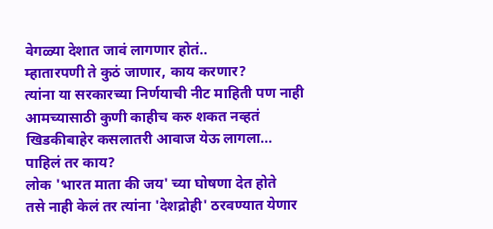वेगळ्या देशात जावं लागणार होतं..
म्हातारपणी ते कुठं जाणार, काय करणार?
त्यांना या सरकारच्या निर्णयाची नीट माहिती पण नाही
आमच्यासाठी कुणी काहीच करु शकत नव्हतं
खिडकीबाहेर कसलातरी आवाज येऊ लागला...
पाहिलं तर काय?
लोक 'भारत माता की जय' च्या घोषणा देत होते
तसे नाही केलं तर त्यांना 'देशद्रोही' ठरवण्यात येणार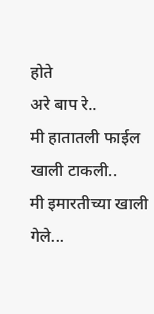होते
अरे बाप रे..
मी हातातली फाईल खाली टाकली..
मी इमारतीच्या खाली गेले...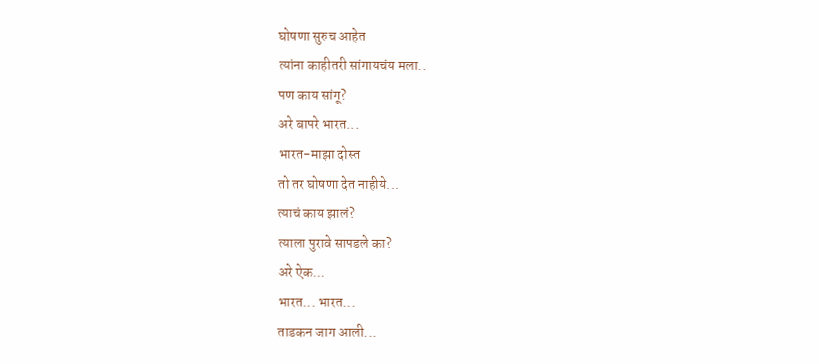घोषणा सुरुच आहेत
त्यांना काहीतरी सांगायचंय मला..
पण काय सांगू?
अरे बापरे भारत...
भारत-माझा दोस्त
तो तर घोषणा देत नाहीये...
त्याचं काय झालं?
त्याला पुरावे सापडले का?
अरे ऐक...
भारत... भारत...
ताडकन जाग आली...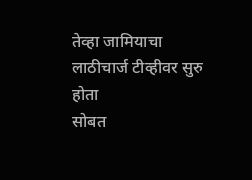तेव्हा जामियाचा लाठीचार्ज टीव्हीवर सुरु होता
सोबत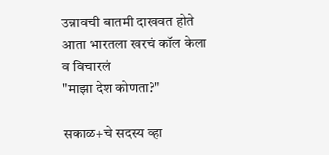उन्नावची बातमी दाखवत होते
आता भारतला खरचं कॉल केला
व विचारलं
"माझा देश कोणता?"

सकाळ+चे सदस्य व्हा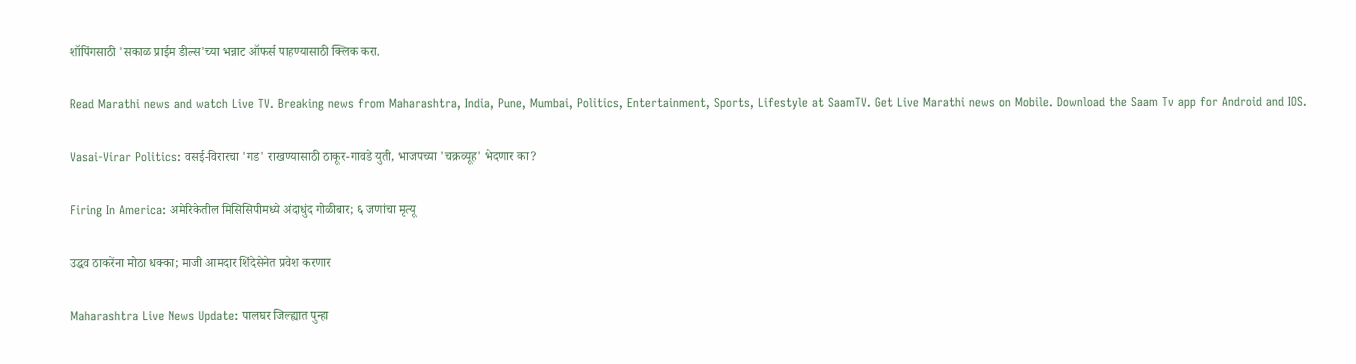शॉपिंगसाठी 'सकाळ प्राईम डील्स'च्या भन्नाट ऑफर्स पाहण्यासाठी क्लिक करा.

Read Marathi news and watch Live TV. Breaking news from Maharashtra, India, Pune, Mumbai, Politics, Entertainment, Sports, Lifestyle at SaamTV. Get Live Marathi news on Mobile. Download the Saam Tv app for Android and IOS.

Vasai-Virar Politics: वसई-विरारचा 'गड' राखण्यासाठी ठाकूर-गावडे युती, भाजपच्या 'चक्रव्यूह' भेदणार का?

Firing In America: अमेरिकेतील मिसिसिपीमध्ये अंदाधुंद गोळीबार; ६ जणांचा मृत्यू

उद्धव ठाकरेंना मोठा धक्का; माजी आमदार शिंदेसेनेत प्रवेश करणार

Maharashtra Live News Update: पालघर जिल्ह्यात पुन्हा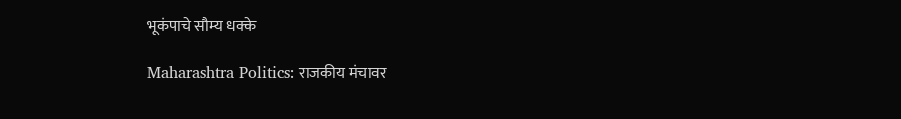भूकंपाचे सौम्य धक्के

Maharashtra Politics: राजकीय मंचावर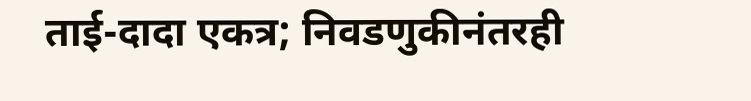ताई-दादा एकत्र; निवडणुकीनंतरही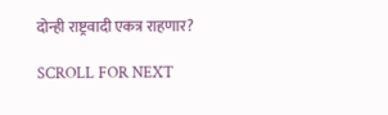दोन्ही राष्ट्रवादी एकत्र राहणार?

SCROLL FOR NEXT